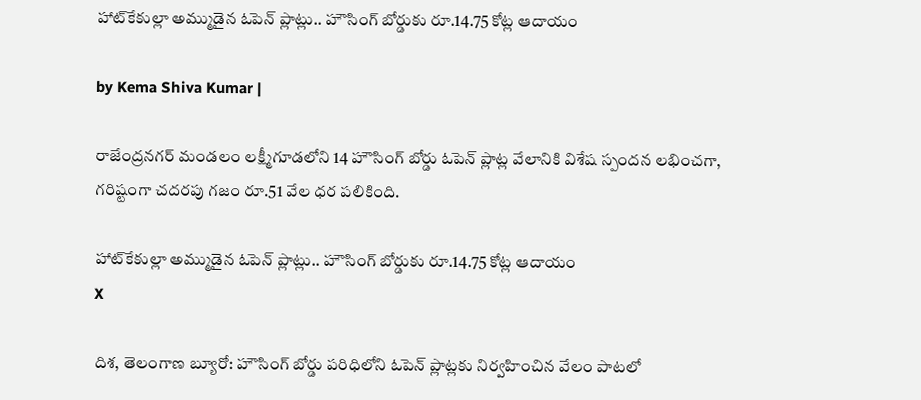హాట్‌కేకుల్లా అమ్ముడైన ఓపెన్ ప్లాట్లు.. హౌసింగ్ బోర్డుకు రూ.14.75 కోట్ల ఆదాయం

by Kema Shiva Kumar |

రాజేంద్రనగర్ మండలం లక్ష్మీగూడలోని 14 హౌసింగ్ బోర్డు ఓపెన్ ప్లాట్ల వేలానికి విశేష స్పందన లభించగా, గరిష్టంగా చదరపు గజం రూ.51 వేల ధర పలికింది.

హాట్‌కేకుల్లా అమ్ముడైన ఓపెన్ ప్లాట్లు.. హౌసింగ్ బోర్డుకు రూ.14.75 కోట్ల ఆదాయం
X

దిశ, తెలంగాణ బ్యూరో: హౌసింగ్ బోర్డు పరిధిలోని ఓపెన్ ప్లాట్లకు నిర్వహించిన వేలం పాటలో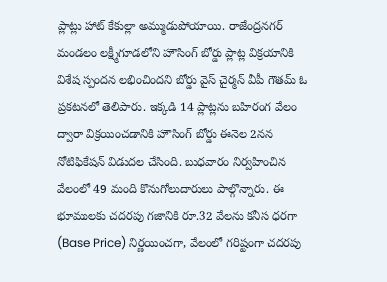ప్లాట్లు హాట్ కేకుల్లా అమ్ముడుపోయాయి. రాజేంద్రనగర్ మండలం లక్ష్మీగూడలోని హౌసింగ్ బోర్డు ప్లాట్ల విక్రయానికి విశేష స్పందన లభించిందని బోర్డు వైస్ చైర్మన్ వీపీ గౌతమ్ ఓ ప్రకటనలో తెలిపారు. ఇక్కడి 14 ప్లాట్లను బహిరంగ వేలం ద్వారా విక్రయించడానికి హౌసింగ్ బోర్డు ఈనెల 2నన నోటిఫికేషన్ విడుదల చేసింది. బుధవారం నిర్వహించిన వేలంలో 49 మంది కొనుగోలుదారులు పాల్గొన్నారు. ఈ భూములకు చదరపు గజానికి రూ.32 వేలను కనీస ధరగా (Base Price) నిర్ణయించగా, వేలంలో గరిష్టంగా చదరపు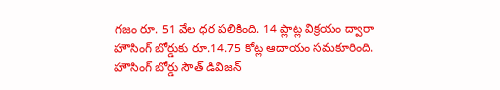గజం రూ. 51 వేల ధర పలికింది. 14 ప్లాట్ల విక్రయం ద్వారా హౌసింగ్ బోర్డుకు రూ.14.75 కోట్ల ఆదాయం సమకూరింది. హౌసింగ్ బోర్డు సౌత్ డివిజన్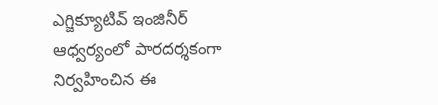ఎగ్జిక్యూటివ్ ఇంజినీర్ ఆధ్వర్యంలో పారదర్శకంగా నిర్వహించిన ఈ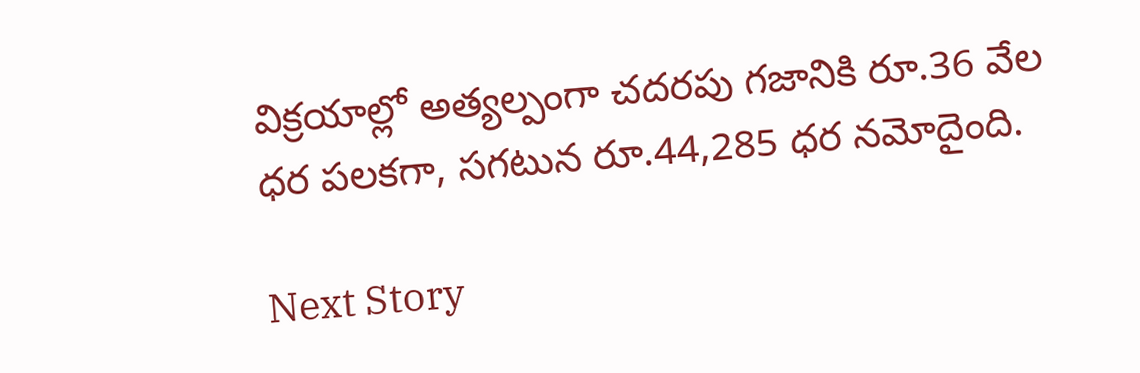విక్రయాల్లో అత్యల్పంగా చదరపు గజానికి రూ.36 వేల ధర పలకగా, సగటున రూ.44,285 ధర నమోదైంది.

Next Story